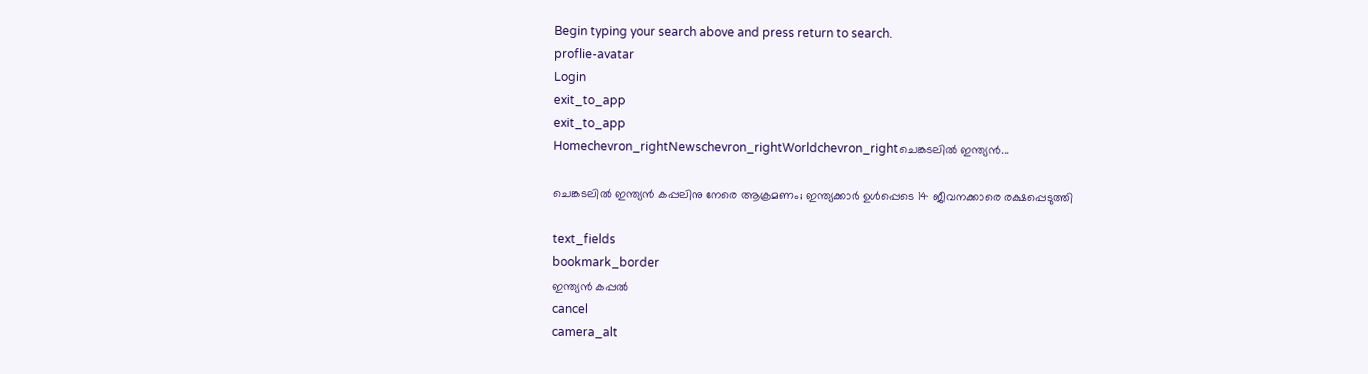Begin typing your search above and press return to search.
proflie-avatar
Login
exit_to_app
exit_to_app
Homechevron_rightNewschevron_rightWorldchevron_rightചെങ്കടലിൽ ഇന്ത്യൻ...

ചെങ്കടലിൽ ഇന്ത്യൻ കപ്പലിനു നേരെ ആക്രമണം; ഇന്ത്യക്കാർ ഉൾപ്പെടെ 14 ജീവനക്കാരെ രക്ഷപ്പെടുത്തി

text_fields
bookmark_border
ഇന്ത്യൻ കപ്പൽ
cancel
camera_alt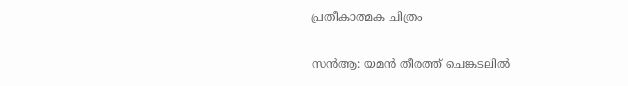പ്രതീകാത്മക ചിത്രം

സൻആ: യമൻ തീരത്ത് ചെങ്കടലിൽ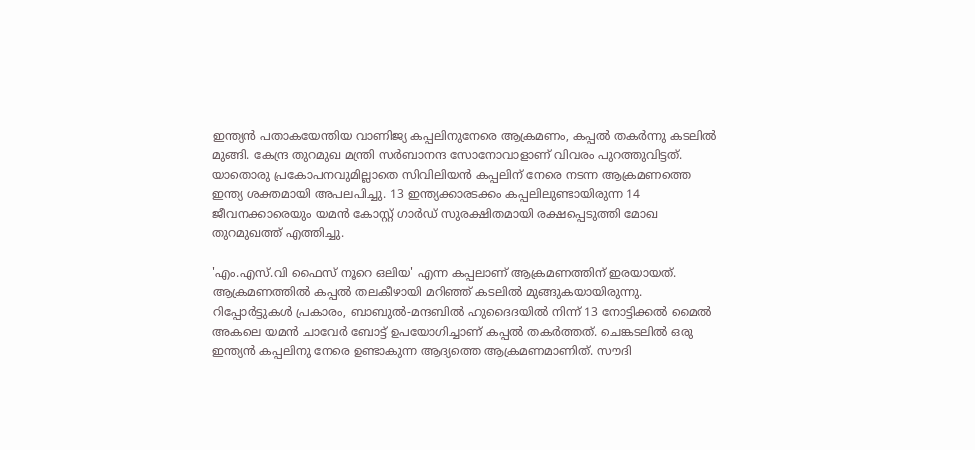ഇന്ത്യൻ പതാകയേന്തിയ വാണിജ്യ കപ്പലിനുനേരെ ആക്രമണം, കപ്പൽ തകർന്നു കടലിൽ മുങ്ങി. കേന്ദ്ര തുറമുഖ മന്ത്രി സർബാനന്ദ സോനോവാളാണ് വിവരം പുറത്തുവിട്ടത്. യാതൊരു പ്രകോപനവുമില്ലാതെ സിവിലിയൻ കപ്പലിന് നേരെ നടന്ന ആക്രമണത്തെ ഇന്ത്യ ശക്തമായി അപലപിച്ചു. 13 ഇന്ത്യക്കാരടക്കം കപ്പലിലുണ്ടായിരുന്ന 14 ജീവനക്കാരെയും യമൻ കോസ്റ്റ് ഗാർഡ് സുരക്ഷിതമായി രക്ഷപ്പെടുത്തി മോഖ തുറമുഖത്ത് എത്തിച്ചു.

'എം.എസ്.വി ഫൈസ് നൂറെ ഒലിയ' എന്ന കപ്പലാണ് ആക്രമണത്തിന് ഇരയായത്. ആക്രമണത്തിൽ കപ്പൽ തലകീഴായി മറിഞ്ഞ് കടലിൽ മുങ്ങുകയായിരുന്നു. റിപ്പോർട്ടുകൾ പ്രകാരം, ബാബുൽ-മന്ദബിൽ ഹുദൈദയിൽ നിന്ന് 13 നോട്ടിക്കൽ മൈൽ അകലെ യമൻ ചാവേർ ബോട്ട് ഉപയോഗിച്ചാണ് കപ്പൽ തകർത്തത്. ചെങ്കടലിൽ ഒരു ഇന്ത്യൻ കപ്പലിനു നേരെ ഉണ്ടാകുന്ന ആദ്യത്തെ ആക്രമണമാണിത്. സൗദി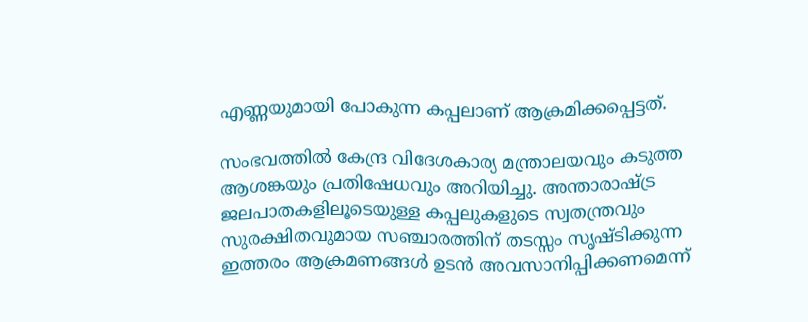എണ്ണയുമായി പോകുന്ന കപ്പലാണ് ആക്രമിക്കപ്പെട്ടത്.

സംഭവത്തിൽ കേന്ദ്ര വിദേശകാര്യ മന്ത്രാലയവും കടുത്ത ആശങ്കയും പ്രതിഷേധവും അറിയിച്ചു. അന്താരാഷ്ട്ര ജലപാതകളിലൂടെയുള്ള കപ്പലുകളുടെ സ്വതന്ത്രവും സുരക്ഷിതവുമായ സഞ്ചാരത്തിന് തടസ്സം സൃഷ്ടിക്കുന്ന ഇത്തരം ആക്രമണങ്ങൾ ഉടൻ അവസാനിപ്പിക്കണമെന്ന്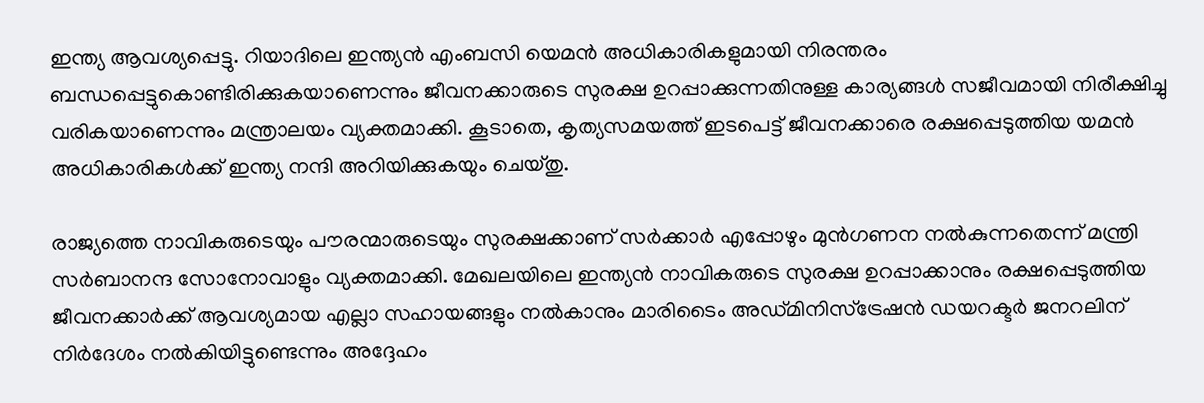ഇന്ത്യ ആവശ്യപ്പെട്ടു. റിയാദിലെ ഇന്ത്യൻ എംബസി യെമൻ അധികാരികളുമായി നിരന്തരം ബന്ധപ്പെട്ടുകൊണ്ടിരിക്കുകയാണെന്നും ജീവനക്കാരുടെ സുരക്ഷ ഉറപ്പാക്കുന്നതിനുള്ള കാര്യങ്ങൾ സജീവമായി നിരീക്ഷിച്ചു വരികയാണെന്നും മന്ത്രാലയം വ്യക്തമാക്കി. കൂടാതെ, കൃത്യസമയത്ത് ഇടപെട്ട് ജീവനക്കാരെ രക്ഷപ്പെടുത്തിയ യമൻ അധികാരികൾക്ക് ഇന്ത്യ നന്ദി അറിയിക്കുകയും ചെയ്തു.

രാജ്യത്തെ നാവികരുടെയും പൗരന്മാരുടെയും സുരക്ഷക്കാണ് സർക്കാർ എപ്പോഴും മുൻഗണന നൽകുന്നതെന്ന് മന്ത്രി സർബാനന്ദ സോനോവാളും വ്യക്തമാക്കി. മേഖലയിലെ ഇന്ത്യൻ നാവികരുടെ സുരക്ഷ ഉറപ്പാക്കാനും രക്ഷപ്പെടുത്തിയ ജീവനക്കാർക്ക് ആവശ്യമായ എല്ലാ സഹായങ്ങളും നൽകാനും മാരിടൈം അഡ്മിനിസ്ട്രേഷൻ ഡയറക്ടർ ജനറലിന് നിർദേശം നൽകിയിട്ടുണ്ടെന്നും അദ്ദേഹം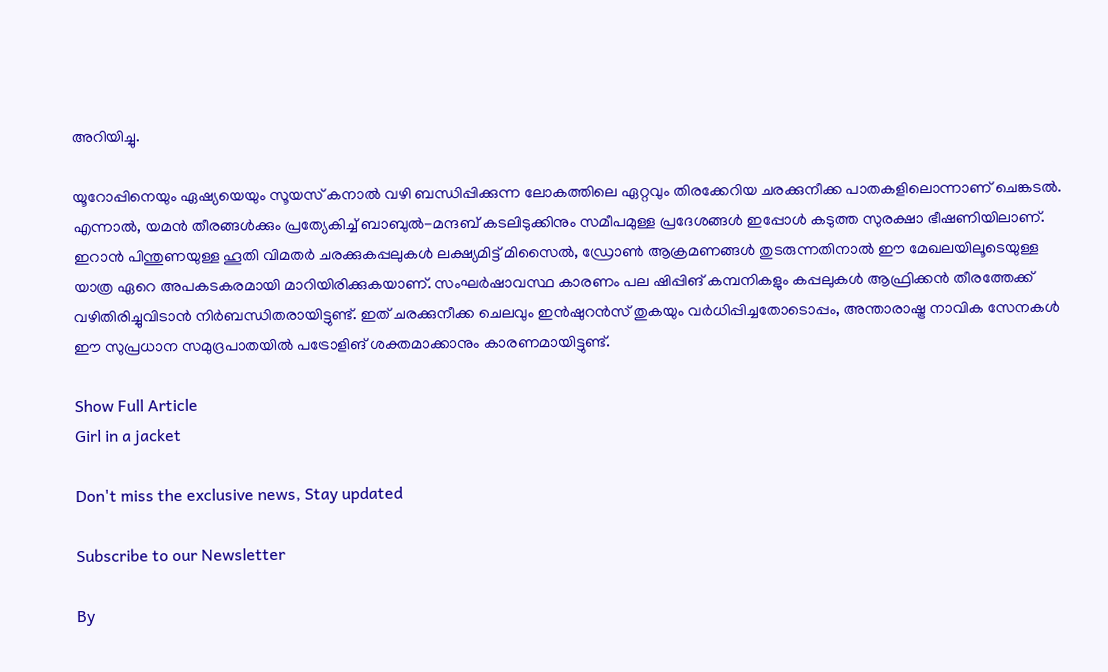അറിയിച്ചു.

യൂറോപ്പിനെയും ഏഷ്യയെയും സൂയസ് കനാൽ വഴി ബന്ധിപ്പിക്കുന്ന ലോകത്തിലെ ഏറ്റവും തിരക്കേറിയ ചരക്കുനീക്ക പാതകളിലൊന്നാണ് ചെങ്കടൽ. എന്നാൽ, യമൻ തീരങ്ങൾക്കും പ്രത്യേകിച്ച് ബാബുൽ-മന്ദബ് കടലിടുക്കിനും സമീപമുള്ള പ്രദേശങ്ങൾ ഇപ്പോൾ കടുത്ത സുരക്ഷാ ഭീഷണിയിലാണ്. ഇറാൻ പിന്തുണയുള്ള ഹൂതി വിമതർ ചരക്കുകപ്പലുകൾ ലക്ഷ്യമിട്ട് മിസൈൽ, ഡ്രോൺ ആക്രമണങ്ങൾ തുടരുന്നതിനാൽ ഈ മേഖലയിലൂടെയുള്ള യാത്ര ഏറെ അപകടകരമായി മാറിയിരിക്കുകയാണ്. സംഘർഷാവസ്ഥ കാരണം പല ഷിപ്പിങ് കമ്പനികളും കപ്പലുകൾ ആഫ്രിക്കൻ തീരത്തേക്ക് വഴിതിരിച്ചുവിടാൻ നിർബന്ധിതരായിട്ടുണ്ട്. ഇത് ചരക്കുനീക്ക ചെലവും ഇൻഷുറൻസ് തുകയും വർധിപ്പിച്ചതോടൊപ്പം, അന്താരാഷ്ട്ര നാവിക സേനകൾ ഈ സുപ്രധാന സമുദ്രപാതയിൽ പട്രോളിങ് ശക്തമാക്കാനും കാരണമായിട്ടുണ്ട്.

Show Full Article
Girl in a jacket

Don't miss the exclusive news, Stay updated

Subscribe to our Newsletter

By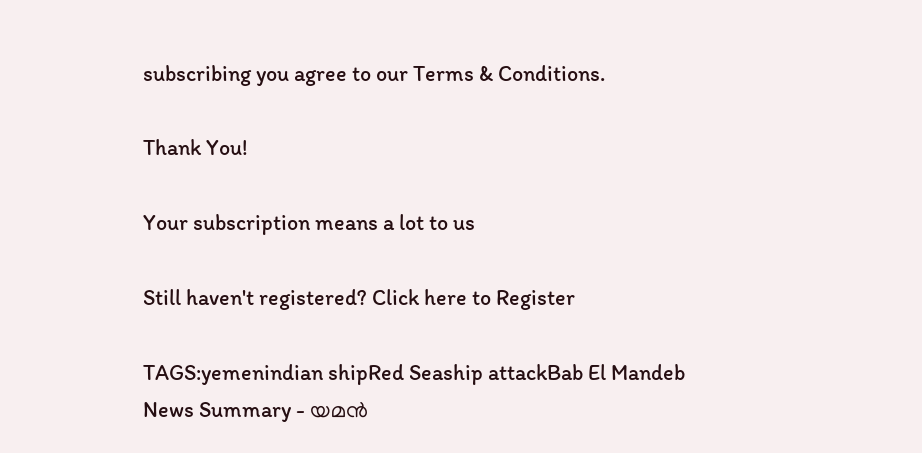subscribing you agree to our Terms & Conditions.

Thank You!

Your subscription means a lot to us

Still haven't registered? Click here to Register

TAGS:yemenindian shipRed Seaship attackBab El Mandeb
News Summary - യമൻ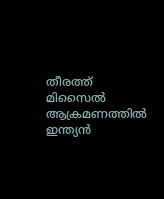തീരത്ത് മിസൈൽ ആക്രമണത്തിൽ ഇന്ത്യൻ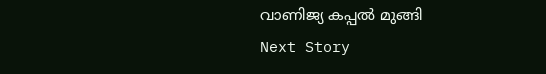വാണിജ്യ കപ്പൽ മുങ്ങി
Next Story